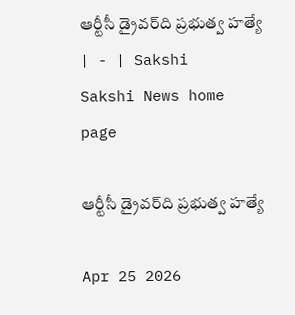ఆర్టీసీ డ్రైవర్‌ది ప్రభుత్వ హత్యే | - | Sakshi
Sakshi News home page

ఆర్టీసీ డ్రైవర్‌ది ప్రభుత్వ హత్యే

Apr 25 2026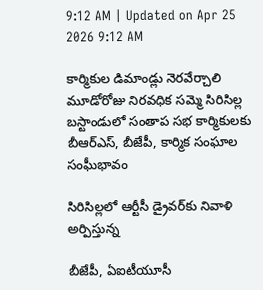9:12 AM | Updated on Apr 25 2026 9:12 AM

కార్మికుల డిమాండ్లు నెరవేర్చాలి మూడోరోజు నిరవధిక సమ్మె సిరిసిల్ల బస్టాండులో సంతాప సభ కార్మికులకు బీఆర్‌ఎస్‌, బీజేపీ, కార్మిక సంఘాల సంఘీభావం

సిరిసిల్లలో ఆర్టీసీ డ్రైవర్‌కు నివాళి అర్పిస్తున్న

బీజేపీ, ఏఐటీయూసీ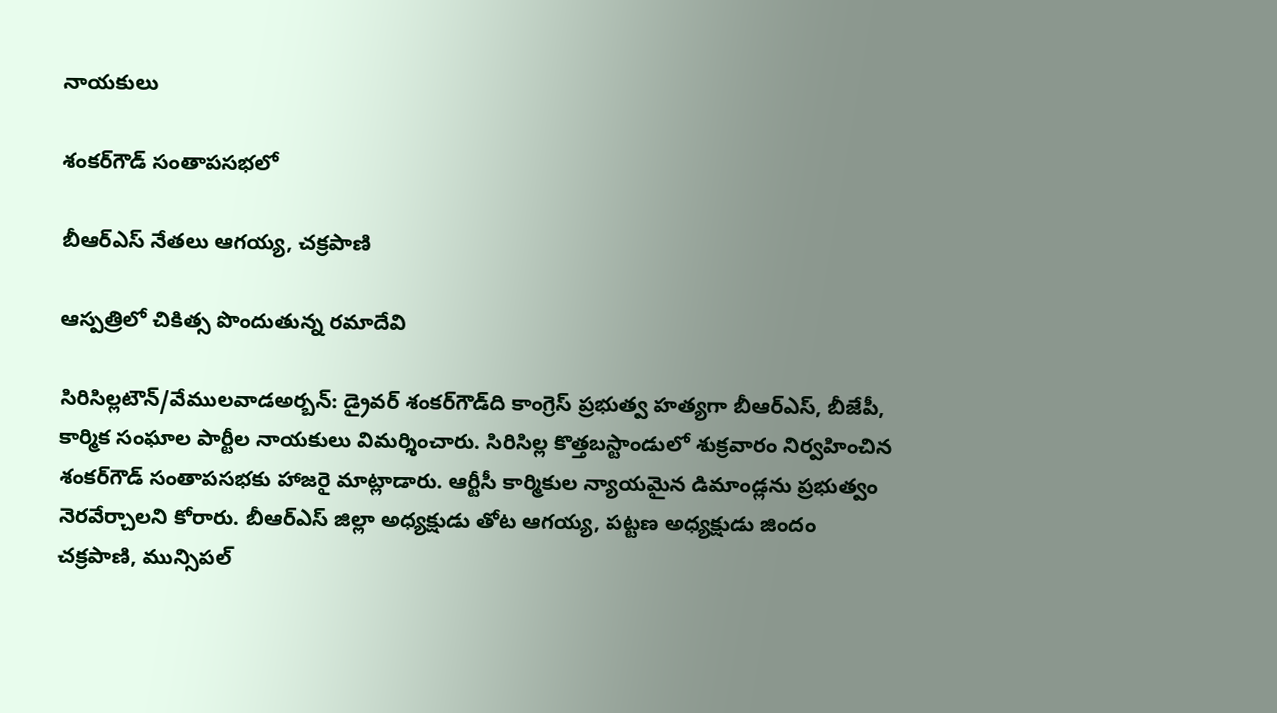నాయకులు

శంకర్‌గౌడ్‌ సంతాపసభలో

బీఆర్‌ఎస్‌ నేతలు ఆగయ్య, చక్రపాణి

ఆస్పత్రిలో చికిత్స పొందుతున్న రమాదేవి

సిరిసిల్లటౌన్‌/వేములవాడఅర్బన్‌: డ్రైవర్‌ శంకర్‌గౌడ్‌ది కాంగ్రెస్‌ ప్రభుత్వ హత్యగా బీఆర్‌ఎస్‌, బీజేపీ, కార్మిక సంఘాల పార్టీల నాయకులు విమర్శించారు. సిరిసిల్ల కొత్తబస్టాండులో శుక్రవారం నిర్వహించిన శంకర్‌గౌడ్‌ సంతాపసభకు హాజరై మాట్లాడారు. ఆర్టీసీ కార్మికుల న్యాయమైన డిమాండ్లను ప్రభుత్వం నెరవేర్చాలని కోరారు. బీఆర్‌ఎస్‌ జిల్లా అధ్యక్షుడు తోట ఆగయ్య, పట్టణ అధ్యక్షుడు జిందం చక్రపాణి, మున్సిపల్‌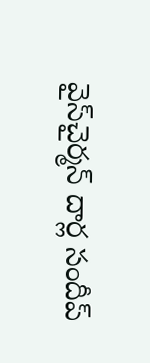వైస్‌చైర్మన్‌ దార్ల సందీప్‌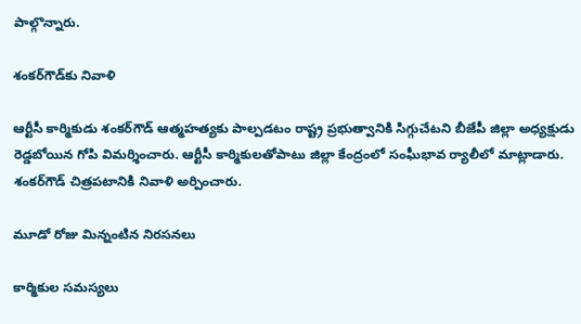పాల్గొన్నారు.

శంకర్‌గౌడ్‌కు నివాళి

ఆర్టీసీ కార్మికుడు శంకర్‌గౌడ్‌ ఆత్మహత్యకు పాల్పడటం రాష్ట్ర ప్రభుత్వానికి సిగ్గుచేటని బీజేపీ జిల్లా అధ్యక్షుడు రెడ్డబోయిన గోపి విమర్శించారు. ఆర్టీసీ కార్మికులతోపాటు జిల్లా కేంద్రంలో సంఘీభావ ర్యాలీలో మాట్లాడారు. శంకర్‌గౌడ్‌ చిత్రపటానికి నివాళి అర్పించారు.

మూడో రోజు మిన్నంటిన నిరసనలు

కార్మికుల సమస్యలు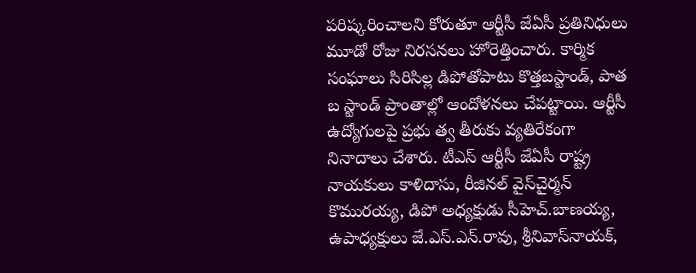పరిష్కరించాలని కోరుతూ ఆర్టీసీ జేఏసీ ప్రతినిధులు మూడో రోజు నిరసనలు హోరెత్తించారు. కార్మిక సంఘాలు సిరిసిల్ల డిపోతోపాటు కొత్తబస్టాండ్‌, పాత బ స్టాండ్‌ ప్రాంతాల్లో ఆందోళనలు చేపట్టాయి. ఆర్టీసీ ఉద్యోగులపై ప్రభు త్వ తీరుకు వ్యతిరేకంగా నినాదాలు చేశారు. టీఎస్‌ ఆర్టీసీ జేఏసీ రాష్ట్ర నాయకులు కాళిదాసు, రీజినల్‌ వైస్‌చైర్మన్‌ కొమురయ్య, డిపో అధ్యక్షుడు సీహెచ్‌.బాణయ్య, ఉపాధ్యక్షులు జే.ఎస్‌.ఎన్‌.రావు, శ్రీనివాస్‌నాయక్‌,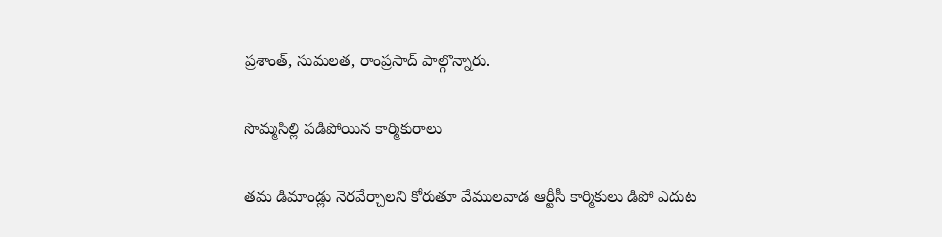ప్రశాంత్‌, సుమలత, రాంప్రసాద్‌ పాల్గొన్నారు.

సొమ్మసిల్లి పడిపోయిన కార్మికురాలు

తమ డిమాండ్లు నెరవేర్చాలని కోరుతూ వేములవాడ ఆర్టీసీ కార్మికులు డిపో ఎదుట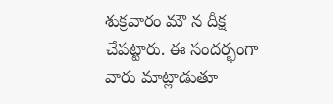శుక్రవారం మౌ న దీక్ష చేపట్టారు. ఈ సందర్భంగా వారు మాట్లాడుతూ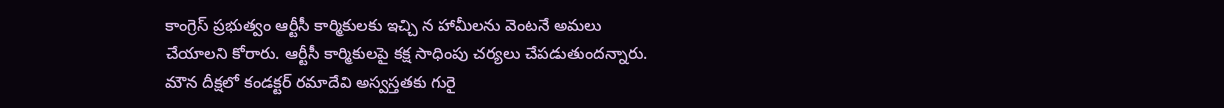కాంగ్రెస్‌ ప్రభుత్వం ఆర్టీసీ కార్మికులకు ఇచ్చి న హామీలను వెంటనే అమలు చేయాలని కోరారు. ఆర్టీసీ కార్మికులపై కక్ష సాధింపు చర్యలు చేపడుతుందన్నారు. మౌన దీక్షలో కండక్టర్‌ రమాదేవి అస్వస్తతకు గురై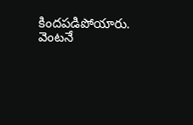కిందపడిపోయారు. వెంటనే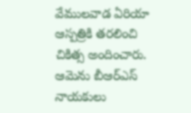వేములవాడ ఏరియా ఆస్పత్రికి తరలించి చికిత్స అందించారు. ఆమెను బీఆర్‌ఎస్‌ నాయకులు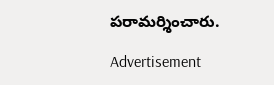పరామర్శించారు.

Advertisement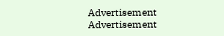Advertisement
Advertisement